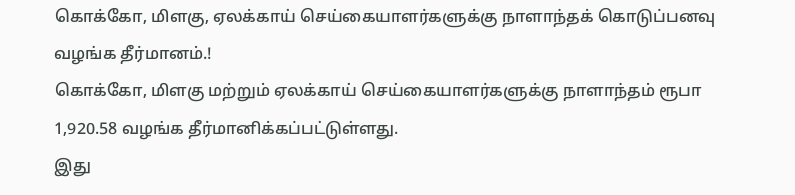கொக்கோ, மிளகு, ஏலக்காய் செய்கையாளர்களுக்கு நாளாந்தக் கொடுப்பனவு வழங்க தீர்மானம்.!
கொக்கோ, மிளகு மற்றும் ஏலக்காய் செய்கையாளர்களுக்கு நாளாந்தம் ரூபா 1,920.58 வழங்க தீர்மானிக்கப்பட்டுள்ளது.
இது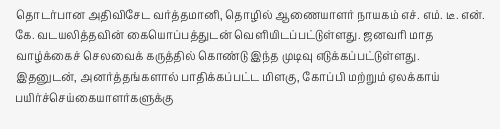தொடர்பான அதிவிசேட வர்த்தமானி, தொழில் ஆணையாளர் நாயகம் எச். எம். டீ. என். கே. வடயலித்தவின் கையொப்பத்துடன் வெளியிடப்பட்டுள்ளது. ஜனவரி மாத வாழ்க்கைச் செலவைக் கருத்தில் கொண்டு இந்த முடிவு எடுக்கப்பட்டுள்ளது.
இதனுடன், அனர்த்தங்களால் பாதிக்கப்பட்ட மிளகு, கோப்பி மற்றும் ஏலக்காய் பயிர்ச்செய்கையாளர்களுக்கு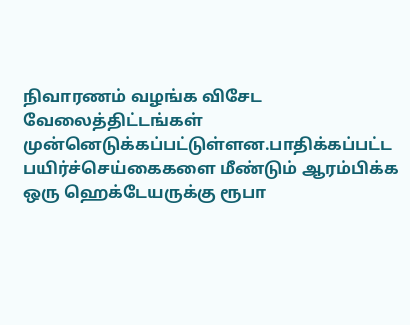நிவாரணம் வழங்க விசேட வேலைத்திட்டங்கள் முன்னெடுக்கப்பட்டுள்ளன.பாதிக்கப்பட்ட பயிர்ச்செய்கைகளை மீண்டும் ஆரம்பிக்க ஒரு ஹெக்டேயருக்கு ரூபா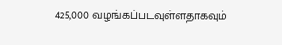425,000 வழங்கப்படவுள்ளதாகவும்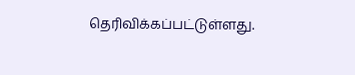தெரிவிக்கப்பட்டுள்ளது.